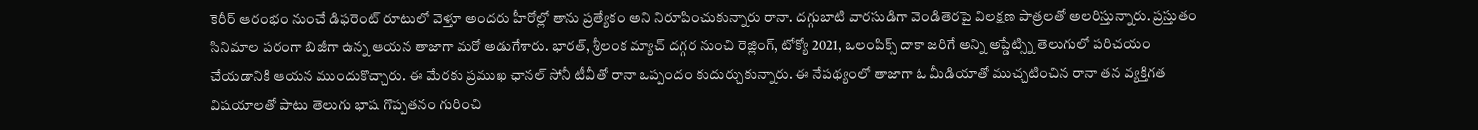కెరీర్ ఆరంభం నుంచే డిఫరెంట్ రూటులో వెళ్తూ అందరు హీరోల్లో తాను ప్రత్యేకం అని నిరూపించుకున్నారు రానా. దగ్గుబాటి వారసుడిగా వెండితెరపై విలక్షణ పాత్రలతో అలరిస్తున్నారు. ప్రస్తుతం సినిమాల పరంగా బిజీగా ఉన్న ఆయన తాజాగా మరో అడుగేశారు. భారత్, శ్రీలంక మ్యాచ్ దగ్గర నుంచి రెజ్లింగ్, టోక్యో 2021, ఒలంపిక్స్ దాకా జరిగే అన్ని అప్డేట్స్ని తెలుగులో పరిచయం చేయడానికి ఆయన ముందుకొచ్చారు. ఈ మేరకు ప్రముఖ ఛానల్ సోనీ టీవీతో రానా ఒప్పందం కుదుర్చుకున్నారు. ఈ నేపథ్యంలో తాజాగా ఓ మీడియాతో ముచ్చటించిన రానా తన వ్యక్తిగత విషయాలతో పాటు తెలుగు భాష గొప్పతనం గురించి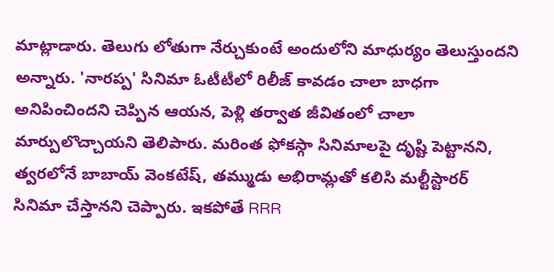మాట్లాడారు. తెలుగు లోతుగా నేర్చుకుంటే అందులోని మాధుర్యం తెలుస్తుందని అన్నారు. 'నారప్ప' సినిమా ఓటీటీలో రిలీజ్ కావడం చాలా బాధగా అనిపించిందని చెప్పిన ఆయన, పెళ్లి తర్వాత జీవితంలో చాలా మార్పులొచ్చాయని తెలిపారు. మరింత ఫోకస్గా సినిమాలపై దృష్టి పెట్టానని, త్వరలోనే బాబాయ్ వెంకటేష్, తమ్ముడు అభిరామ్లతో కలిసి మల్టీస్టారర్ సినిమా చేస్తానని చెప్పారు. ఇకపోతే RRR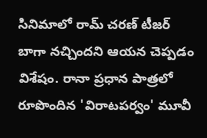సినిమాలో రామ్ చరణ్ టీజర్ బాగా నచ్చిందని ఆయన చెప్పడం విశేషం. రానా ప్రధాన పాత్రలో రూపొందిన 'విరాటపర్వం' మూవీ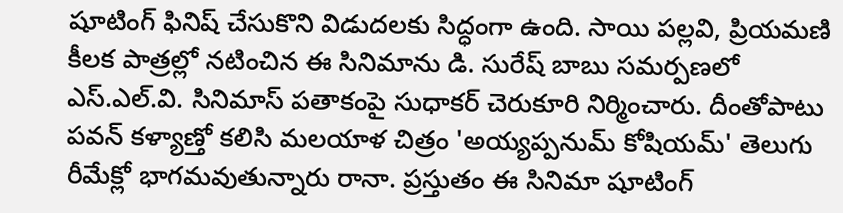షూటింగ్ ఫినిష్ చేసుకొని విడుదలకు సిద్ధంగా ఉంది. సాయి పల్లవి, ప్రియమణి కీలక పాత్రల్లో నటించిన ఈ సినిమాను డి. సురేష్ బాబు సమర్పణలో ఎస్.ఎల్.వి. సినిమాస్ పతాకంపై సుధాకర్ చెరుకూరి నిర్మించారు. దీంతోపాటు పవన్ కళ్యాణ్తో కలిసి మలయాళ చిత్రం 'అయ్యప్పనుమ్ కోషియమ్' తెలుగు రీమేక్లో భాగమవుతున్నారు రానా. ప్రస్తుతం ఈ సినిమా షూటింగ్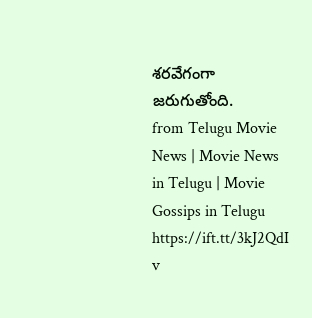శరవేగంగా జరుగుతోంది.
from Telugu Movie News | Movie News in Telugu | Movie Gossips in Telugu https://ift.tt/3kJ2QdI
v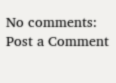No comments:
Post a Comment